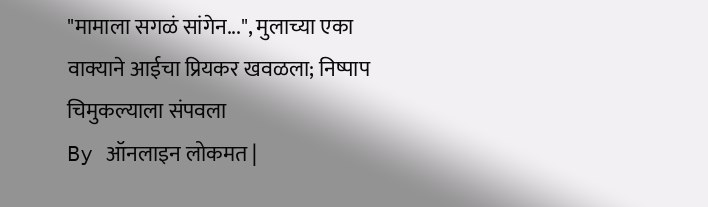"मामाला सगळं सांगेन...", मुलाच्या एका वाक्याने आईचा प्रियकर खवळला; निष्पाप चिमुकल्याला संपवला
By ऑनलाइन लोकमत |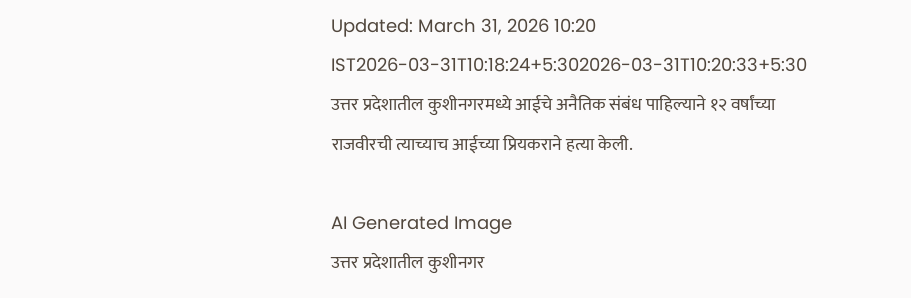Updated: March 31, 2026 10:20 IST2026-03-31T10:18:24+5:302026-03-31T10:20:33+5:30
उत्तर प्रदेशातील कुशीनगरमध्ये आईचे अनैतिक संबंध पाहिल्याने १२ वर्षांच्या राजवीरची त्याच्याच आईच्या प्रियकराने हत्या केली.

AI Generated Image
उत्तर प्रदेशातील कुशीनगर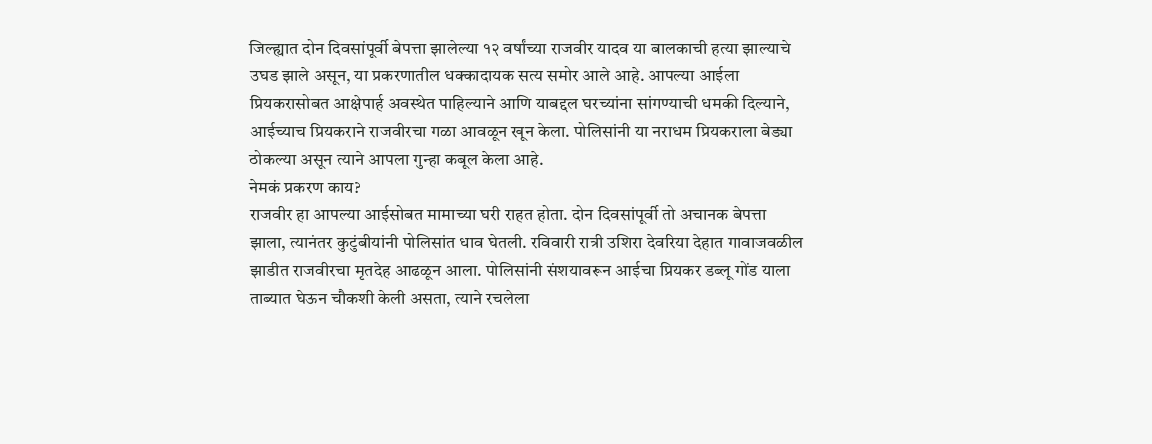जिल्ह्यात दोन दिवसांपूर्वी बेपत्ता झालेल्या १२ वर्षांच्या राजवीर यादव या बालकाची हत्या झाल्याचे उघड झाले असून, या प्रकरणातील धक्कादायक सत्य समोर आले आहे. आपल्या आईला प्रियकरासोबत आक्षेपार्ह अवस्थेत पाहिल्याने आणि याबद्दल घरच्यांना सांगण्याची धमकी दिल्याने, आईच्याच प्रियकराने राजवीरचा गळा आवळून खून केला. पोलिसांनी या नराधम प्रियकराला बेड्या ठोकल्या असून त्याने आपला गुन्हा कबूल केला आहे.
नेमकं प्रकरण काय?
राजवीर हा आपल्या आईसोबत मामाच्या घरी राहत होता. दोन दिवसांपूर्वी तो अचानक बेपत्ता झाला, त्यानंतर कुटुंबीयांनी पोलिसांत धाव घेतली. रविवारी रात्री उशिरा देवरिया देहात गावाजवळील झाडीत राजवीरचा मृतदेह आढळून आला. पोलिसांनी संशयावरून आईचा प्रियकर डब्लू गोंड याला ताब्यात घेऊन चौकशी केली असता, त्याने रचलेला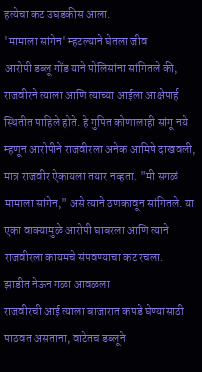हत्येचा कट उघडकीस आला.
'मामाला सांगेन' म्हटल्याने घेतला जीव
आरोपी डब्लू गोंड याने पोलिसांना सांगितले की, राजवीरने त्याला आणि त्याच्या आईला आक्षेपार्ह स्थितीत पाहिले होते. हे गुपित कोणालाही सांगू नये म्हणून आरोपीने राजवीरला अनेक आमिषे दाखवली, मात्र राजवीर ऐकायला तयार नव्हता. "मी सगळं मामाला सांगेन," असे त्याने ठणकावून सांगितले. या एका वाक्यामुळे आरोपी घाबरला आणि त्याने राजवीरला कायमचे संपवण्याचा कट रचला.
झाडीत नेऊन गळा आवळला
राजवीरची आई त्याला बाजारात कपडे घेण्यासाठी पाठवत असताना, वाटेतच डब्लूने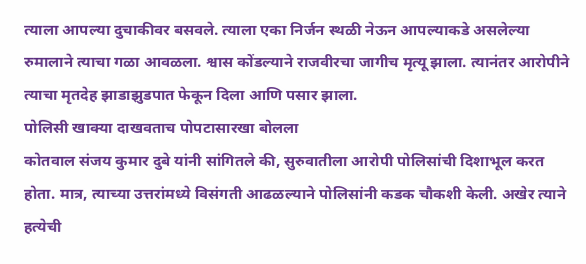त्याला आपल्या दुचाकीवर बसवले. त्याला एका निर्जन स्थळी नेऊन आपल्याकडे असलेल्या रुमालाने त्याचा गळा आवळला. श्वास कोंडल्याने राजवीरचा जागीच मृत्यू झाला. त्यानंतर आरोपीने त्याचा मृतदेह झाडाझुडपात फेकून दिला आणि पसार झाला.
पोलिसी खाक्या दाखवताच पोपटासारखा बोलला
कोतवाल संजय कुमार दुबे यांनी सांगितले की, सुरुवातीला आरोपी पोलिसांची दिशाभूल करत होता. मात्र, त्याच्या उत्तरांमध्ये विसंगती आढळल्याने पोलिसांनी कडक चौकशी केली. अखेर त्याने हत्येची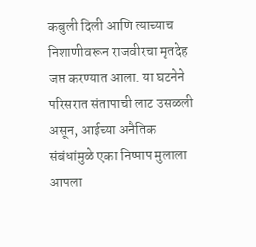कबुली दिली आणि त्याच्याच निशाणीवरून राजवीरचा मृतदेह जप्त करण्यात आला. या घटनेने परिसरात संतापाची लाट उसळली असून, आईच्या अनैतिक संबंधांमुळे एका निष्पाप मुलाला आपला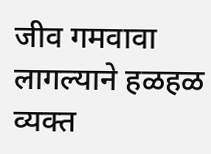जीव गमवावा लागल्याने हळहळ व्यक्त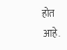होत आहे.